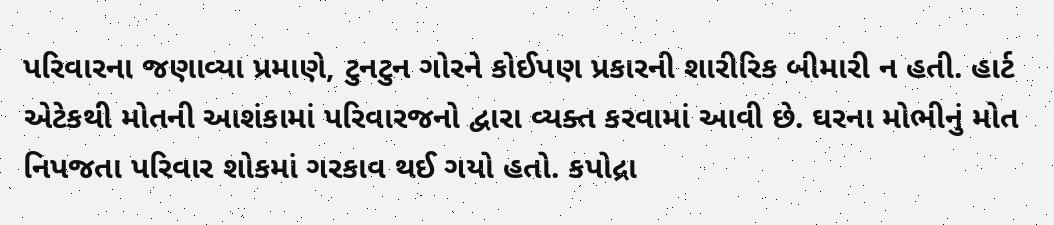પરિવારના જણાવ્યા પ્રમાણે, ટુનટુન ગોરને કોઈપણ પ્રકારની શારીરિક બીમારી ન હતી. હાર્ટ એટેકથી મોતની આશંકામાં પરિવારજનો દ્વારા વ્યક્ત કરવામાં આવી છે. ઘરના મોભીનું મોત નિપજતા પરિવાર શોકમાં ગરકાવ થઈ ગયો હતો. કપોદ્રા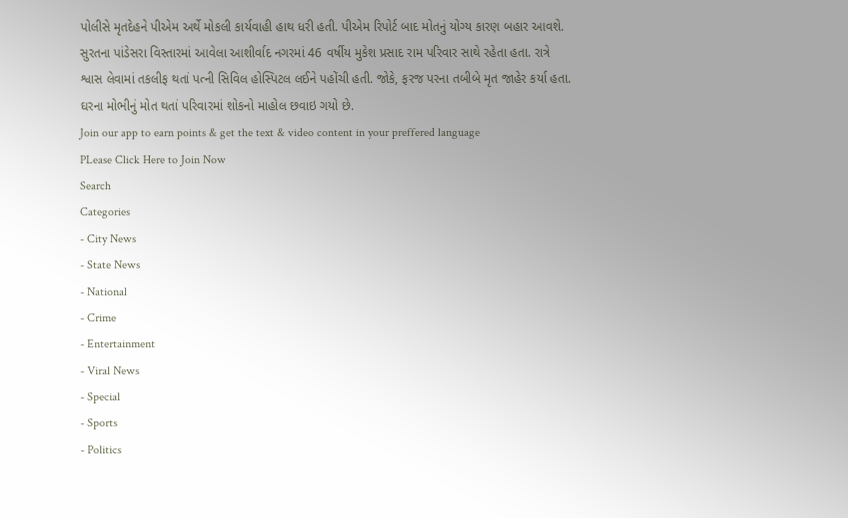પોલીસે મૃતદેહને પીએમ અર્થે મોકલી કાર્યવાહી હાથ ધરી હતી. પીએમ રિપોર્ટ બાદ મોતનું યોગ્ય કારણ બહાર આવશે. સુરતના પાંડેસરા વિસ્તારમાં આવેલા આશીર્વાદ નગરમાં 46 વર્ષીય મુકેશ પ્રસાદ રામ પરિવાર સાથે રહેતા હતા. રાત્રે શ્વાસ લેવામાં તકલીફ થતાં પત્ની સિવિલ હોસ્પિટલ લઈને પહોંચી હતી. જોકે, ફરજ પરના તબીબે મૃત જાહેર કર્યા હતા. ઘરના મોભીનું મોત થતાં પરિવારમાં શોકનો માહોલ છવાઇ ગયો છે.
Join our app to earn points & get the text & video content in your preffered language
PLease Click Here to Join Now
Search
Categories
- City News
- State News
- National
- Crime
- Entertainment
- Viral News
- Special
- Sports
- Politics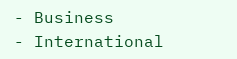- Business
- International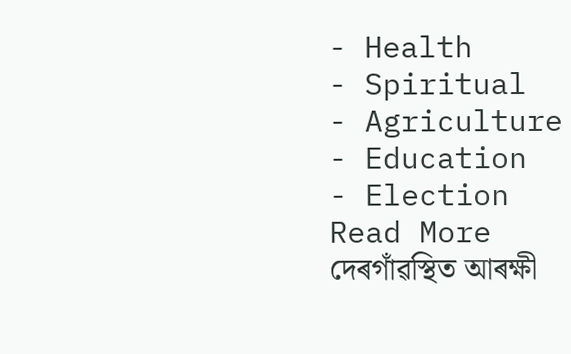- Health
- Spiritual
- Agriculture
- Education
- Election
Read More
দেৰগাঁৱস্থিত আৰক্ষী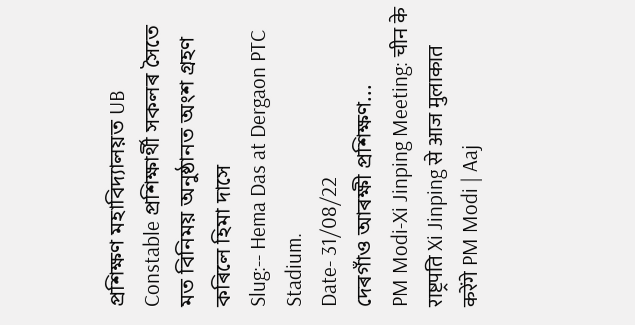প্ৰশিক্ষণ মহাবিদ্যালয়ত UB Constable প্ৰশিক্ষার্থী সকলৰ সৈতে মত বিনিময় অনুষ্ঠানত অংশ গ্ৰহণ কৰিলে হিমা দাসে
Slug:-- Hema Das at Dergaon PTC Stadium.
Date- 31/08/22
দেৰগাঁও আৰক্ষী প্ৰশিক্ষণ...
PM Modi-Xi Jinping Meeting: चीन के राष्ट्रपति Xi Jinping से आज मुलाकात करेंगे PM Modi | Aaj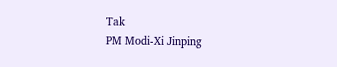Tak
PM Modi-Xi Jinping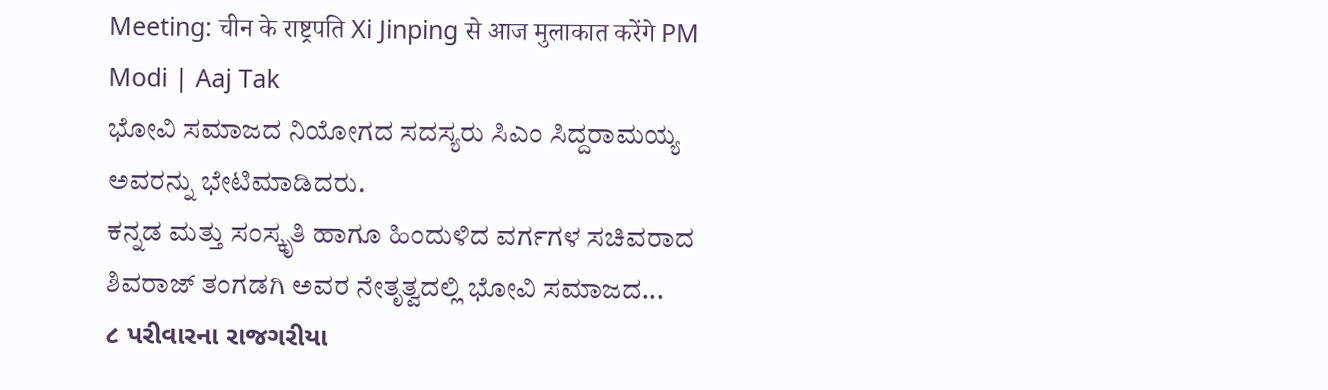Meeting: चीन के राष्ट्रपति Xi Jinping से आज मुलाकात करेंगे PM Modi | Aaj Tak
ಭೋವಿ ಸಮಾಜದ ನಿಯೋಗದ ಸದಸ್ಯರು ಸಿಎಂ ಸಿದ್ದರಾಮಯ್ಯ ಅವರನ್ನು ಭೇಟಿಮಾಡಿದರು.
ಕನ್ನಡ ಮತ್ತು ಸಂಸ್ಕೃತಿ ಹಾಗೂ ಹಿಂದುಳಿದ ವರ್ಗಗಳ ಸಚಿವರಾದ ಶಿವರಾಜ್ ತಂಗಡಗಿ ಅವರ ನೇತೃತ್ವದಲ್ಲಿ ಭೋವಿ ಸಮಾಜದ...
૮ પરીવારના રાજગરીયા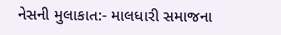નેસની મુલાકાત:- માલધારી સમાજના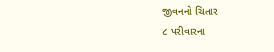જીવનનો ચિતાર
૮ પરીવારના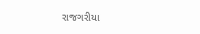રાજગરીયા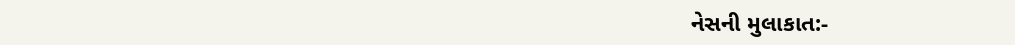નેસની મુલાકાત:-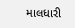માલધારી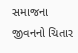સમાજના જીવનનો ચિતાર